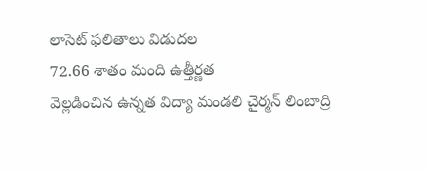లాసెట్ ఫలితాలు విడుదల
72.66 శాతం మంది ఉత్తీర్ణత
వెల్లడించిన ఉన్నత విద్యా మండలి చైర్మన్ లింబాద్రి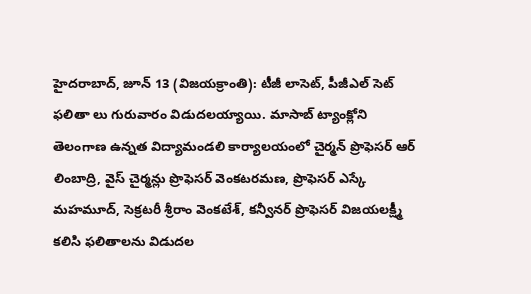హైదరాబాద్, జూన్ 13 (విజయక్రాంతి): టీజీ లాసెట్, పీజీఎల్ సెట్ ఫలితా లు గురువారం విడుదలయ్యాయి. మాసాబ్ ట్యాంక్లోని తెలంగాణ ఉన్నత విద్యామండలి కార్యాలయంలో చైర్మన్ ప్రొఫెసర్ ఆర్ లింబాద్రి, వైస్ చైర్మన్లు ప్రొఫెసర్ వెంకటరమణ, ప్రొఫెసర్ ఎస్కే మహమూద్, సెక్రటరీ శ్రీరాం వెంకటేశ్, కన్వీనర్ ప్రొఫెసర్ విజయలక్ష్మీ కలిసి ఫలితాలను విడుదల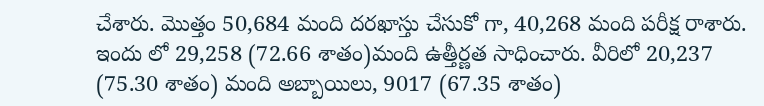చేశారు. మొత్తం 50,684 మంది దరఖాస్తు చేసుకో గా, 40,268 మంది పరీక్ష రాశారు. ఇందు లో 29,258 (72.66 శాతం)మంది ఉత్తీర్ణత సాధించారు. వీరిలో 20,237 (75.30 శాతం) మంది అబ్బాయిలు, 9017 (67.35 శాతం)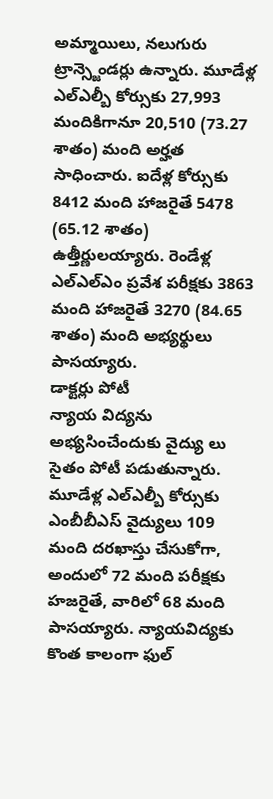అమ్మాయిలు, నలుగురు ట్రాన్స్జెండర్లు ఉన్నారు. మూడేళ్ల ఎల్ఎల్బీ కోర్సుకు 27,993 మందికిగానూ 20,510 (73.27 శాతం) మంది అర్హత సాధించారు. ఐదేళ్ల కోర్సుకు 8412 మంది హాజరైతే 5478 (65.12 శాతం) ఉత్తీర్ణులయ్యారు. రెండేళ్ల ఎల్ఎల్ఎం ప్రవేశ పరీక్షకు 3863 మంది హాజరైతే 3270 (84.65 శాతం) మంది అభ్యర్థులు పాసయ్యారు.
డాక్టర్లు పోటీ
న్యాయ విద్యను అభ్యసించేందుకు వైద్యు లు సైతం పోటీ పడుతున్నారు. మూడేళ్ల ఎల్ఎల్బీ కోర్సుకు ఎంబీబీఎస్ వైద్యులు 109 మంది దరఖాస్తు చేసుకోగా, అందులో 72 మంది పరీక్షకు హజరైతే, వారిలో 68 మంది పాసయ్యారు. న్యాయవిద్యకు కొంత కాలంగా ఫుల్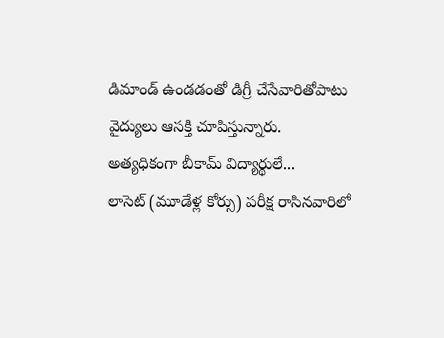డిమాండ్ ఉండడంతో డిగ్రీ చేసేవారితోపాటు వైద్యులు ఆసక్తి చూపిస్తున్నారు.
అత్యధికంగా బీకామ్ విద్యార్థులే...
లాసెట్ (మూడేళ్ల కోర్సు) పరీక్ష రాసినవారిలో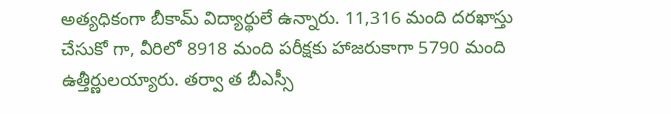అత్యధికంగా బీకామ్ విద్యార్థులే ఉన్నారు. 11,316 మంది దరఖాస్తు చేసుకో గా, వీరిలో 8918 మంది పరీక్షకు హాజరుకాగా 5790 మంది ఉత్తీర్ణులయ్యారు. తర్వా త బీఎస్సీ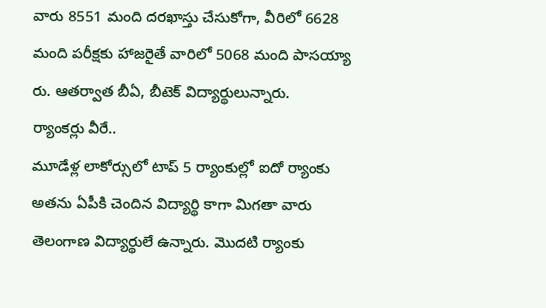వారు 8551 మంది దరఖాస్తు చేసుకోగా, వీరిలో 6628 మంది పరీక్షకు హాజరైతే వారిలో 5068 మంది పాసయ్యా రు. ఆతర్వాత బీఏ, బీటెక్ విద్యార్థులున్నారు.
ర్యాంకర్లు వీరే..
మూడేళ్ల లాకోర్సులో టాప్ 5 ర్యాంకుల్లో ఐదో ర్యాంకు అతను ఏపీకి చెందిన విద్యార్థి కాగా మిగతా వారు తెలంగాణ విద్యార్థులే ఉన్నారు. మొదటి ర్యాంకు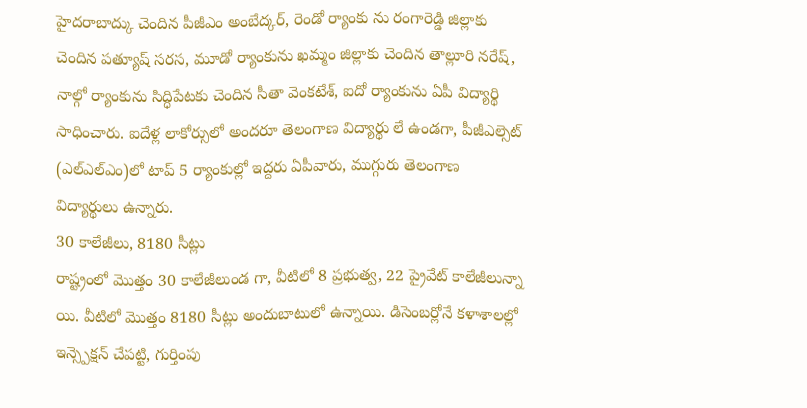హైదరాబాద్కు చెందిన పీజీఎం అంబేద్కర్, రెండో ర్యాంకు ను రంగారెడ్డి జిల్లాకు చెందిన పత్యూష్ సరస, మూడో ర్యాంకును ఖమ్మం జిల్లాకు చెందిన తాల్లూరి నరేష్, నాల్గో ర్యాంకును సిద్ధిపేటకు చెందిన సీతా వెంకటేశ్, ఐదో ర్యాంకును ఏపీ విద్యార్థి సాధించారు. ఐదేళ్ల లాకోర్సులో అందరూ తెలంగాణ విద్యార్థు లే ఉండగా, పీజీఎల్సెట్ (ఎల్ఎల్ఎం)లో టాప్ 5 ర్యాంకుల్లో ఇద్దరు ఏపీవారు, ముగ్గురు తెలంగాణ విద్యార్థులు ఉన్నారు.
30 కాలేజీలు, 8180 సీట్లు
రాష్ట్రంలో మొత్తం 30 కాలేజీలుండ గా, వీటిలో 8 ప్రభుత్వ, 22 ప్రైవేట్ కాలేజీలున్నా యి. వీటిలో మొత్తం 8180 సీట్లు అందుబాటులో ఉన్నాయి. డిసెంబర్లోనే కళాశాలల్లో ఇన్స్పెక్షన్ చేపట్టి, గుర్తింపు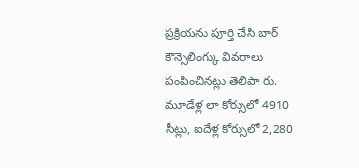ప్రక్రియను పూర్తి చేసి బార్ కౌన్సెలింగ్కు వివరాలు పంపించినట్లు తెలిపా రు. మూడేళ్ల లా కోర్సులో 4910 సీట్లు, ఐదేళ్ల కోర్సులో 2,280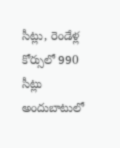సీట్లు, రెండేళ్ల కోర్సులో 990 సీట్లు అందుబాటులో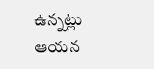ఉన్నట్లు ఆయన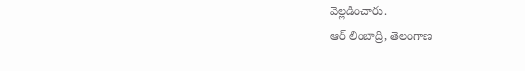వెల్లడించారు.
ఆర్ లింబాద్రి, తెలంగాణ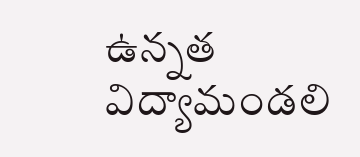ఉన్నత విద్యామండలి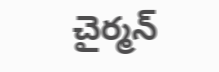చైర్మన్